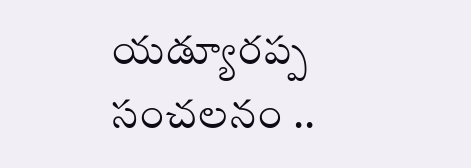యడ్యూరప్ప సంచలనం ..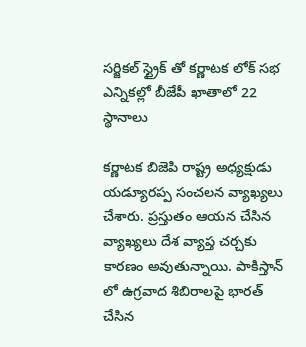సర్జికల్ స్ట్రైక్ తో కర్ణాటక లోక్ సభ ఎన్నికల్లో బీజేపీ ఖాతాలో 22 స్థానాలు

కర్ణాటక బిజెపి రాష్ట్ర అధ్యక్షుడు యడ్యూరప్ప సంచలన వ్యాఖ్యలు చేశారు. ప్రస్తుతం ఆయన చేసిన వ్యాఖ్యలు దేశ వ్యాప్త చర్చకు కారణం అవుతున్నాయి. పాకిస్తాన్ లో ఉగ్రవాద శిబిరాలపై భారత్ చేసిన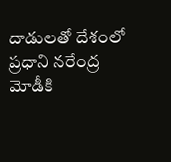దాడులతో దేశంలో ప్రధాని నరేంద్ర మోడీకి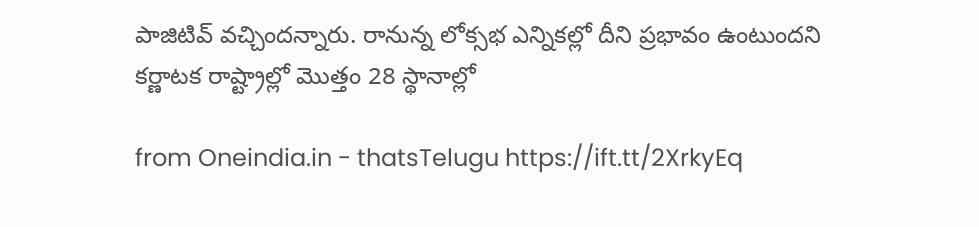పాజిటివ్ వచ్చిందన్నారు. రానున్న లోక్సభ ఎన్నికల్లో దీని ప్రభావం ఉంటుందని కర్ణాటక రాష్ట్రాల్లో మొత్తం 28 స్థానాల్లో

from Oneindia.in - thatsTelugu https://ift.tt/2XrkyEq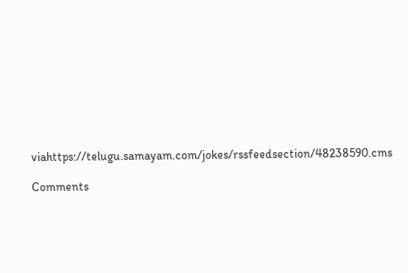viahttps://telugu.samayam.com/jokes/rssfeedsection/48238590.cms

Comments